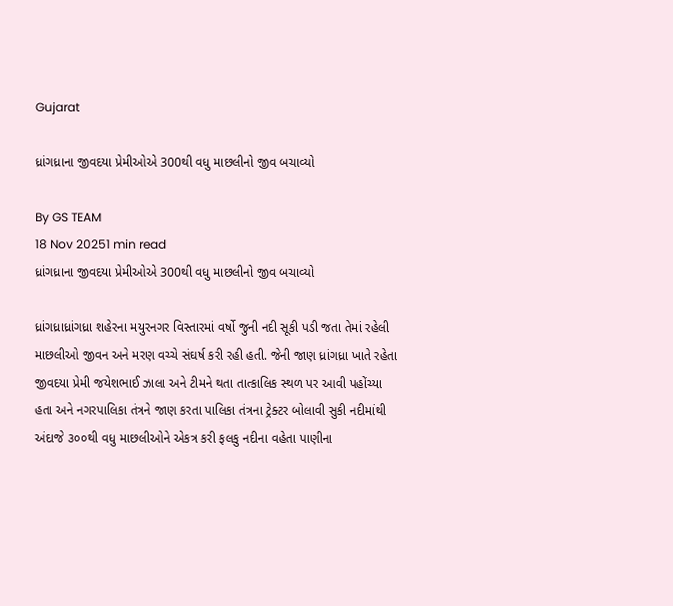Gujarat

ધ્રાંગધ્રાના જીવદયા પ્રેમીઓએ 300થી વધુ માછલીનો જીવ બચાવ્યો

By GS TEAM
18 Nov 20251 min read
ધ્રાંગધ્રાના જીવદયા પ્રેમીઓએ 300થી વધુ માછલીનો જીવ બચાવ્યો

ધ્રાંગધ્રાધ્રાંગધ્રા શહેરના મયુરનગર વિસ્તારમાં વર્ષો જુની નદી સૂકી પડી જતા તેમાં રહેલી માછલીઓ જીવન અને મરણ વચ્ચે સંઘર્ષ કરી રહી હતી. જેની જાણ ધ્રાંગધ્રા ખાતે રહેતા જીવદયા પ્રેમી જયેશભાઈ ઝાલા અને ટીમને થતા તાત્કાલિક સ્થળ પર આવી પહોંચ્યા હતા અને નગરપાલિકા તંત્રને જાણ કરતા પાલિકા તંત્રના ટ્રેક્ટર બોલાવી સુકી નદીમાંથી અંદાજે ૩૦૦થી વધુ માછલીઓને એકત્ર કરી ફલકુ નદીના વહેતા પાણીના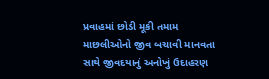પ્રવાહમાં છોડી મૂકી તમામ માછલીઓનો જીવ બચાવી માનવતા સાથે જીવદયાનું અનોખું ઉદાહરણ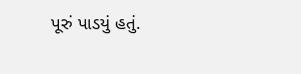પૂરું પાડયું હતું.